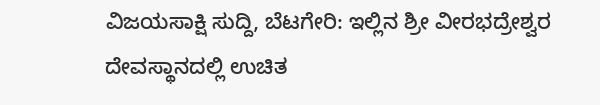ವಿಜಯಸಾಕ್ಷಿ ಸುದ್ದಿ, ಬೆಟಗೇರಿ: ಇಲ್ಲಿನ ಶ್ರೀ ವೀರಭದ್ರೇಶ್ವರ ದೇವಸ್ಥಾನದಲ್ಲಿ ಉಚಿತ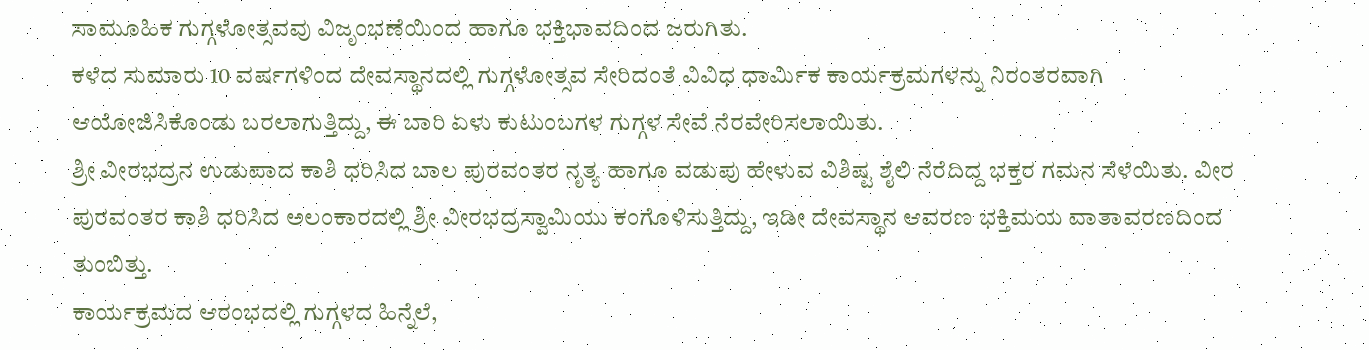ಸಾಮೂಹಿಕ ಗುಗ್ಗಳೋತ್ಸವವು ವಿಜೃಂಭಣೆಯಿಂದ ಹಾಗೂ ಭಕ್ತಿಭಾವದಿಂದ ಜರುಗಿತು.
ಕಳೆದ ಸುಮಾರು 10 ವರ್ಷಗಳಿಂದ ದೇವಸ್ಥಾನದಲ್ಲಿ ಗುಗ್ಗಳೋತ್ಸವ ಸೇರಿದಂತೆ ವಿವಿಧ ಧಾರ್ಮಿಕ ಕಾರ್ಯಕ್ರಮಗಳನ್ನು ನಿರಂತರವಾಗಿ ಆಯೋಜಿಸಿಕೊಂಡು ಬರಲಾಗುತ್ತಿದ್ದು, ಈ ಬಾರಿ ಏಳು ಕುಟುಂಬಗಳ ಗುಗ್ಗಳ ಸೇವೆ ನೆರವೇರಿಸಲಾಯಿತು.
ಶ್ರೀ ವೀರಭದ್ರನ ಉಡುಪಾದ ಕಾಶಿ ಧರಿಸಿದ ಬಾಲ ಪುರವಂತರ ನೃತ್ಯ ಹಾಗೂ ವಡುಪು ಹೇಳುವ ವಿಶಿಷ್ಟ ಶೈಲಿ ನೆರೆದಿದ್ದ ಭಕ್ತರ ಗಮನ ಸೆಳೆಯಿತು. ವೀರ ಪುರವಂತರ ಕಾಶಿ ಧರಿಸಿದ ಅಲಂಕಾರದಲ್ಲಿ ಶ್ರೀ ವೀರಭದ್ರಸ್ವಾಮಿಯು ಕಂಗೊಳಿಸುತ್ತಿದ್ದು, ಇಡೀ ದೇವಸ್ಥಾನ ಆವರಣ ಭಕ್ತಿಮಯ ವಾತಾವರಣದಿಂದ ತುಂಬಿತ್ತು.
ಕಾರ್ಯಕ್ರಮದ ಆರಂಭದಲ್ಲಿ ಗುಗ್ಗಳದ ಹಿನ್ನೆಲೆ,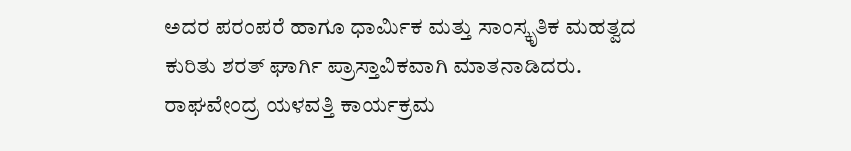ಅದರ ಪರಂಪರೆ ಹಾಗೂ ಧಾರ್ಮಿಕ ಮತ್ತು ಸಾಂಸ್ಕೃತಿಕ ಮಹತ್ವದ ಕುರಿತು ಶರತ್ ಘಾರ್ಗಿ ಪ್ರಾಸ್ತಾವಿಕವಾಗಿ ಮಾತನಾಡಿದರು. ರಾಘವೇಂದ್ರ ಯಳವತ್ತಿ ಕಾರ್ಯಕ್ರಮ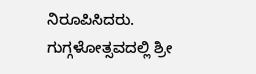ನಿರೂಪಿಸಿದರು.
ಗುಗ್ಗಳೋತ್ಸವದಲ್ಲಿ ಶ್ರೀ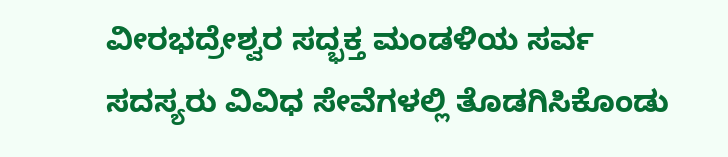ವೀರಭದ್ರೇಶ್ವರ ಸದ್ಭಕ್ತ ಮಂಡಳಿಯ ಸರ್ವ ಸದಸ್ಯರು ವಿವಿಧ ಸೇವೆಗಳಲ್ಲಿ ತೊಡಗಿಸಿಕೊಂಡು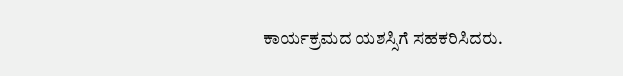ಕಾರ್ಯಕ್ರಮದ ಯಶಸ್ಸಿಗೆ ಸಹಕರಿಸಿದರು.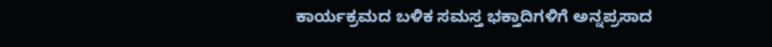ಕಾರ್ಯಕ್ರಮದ ಬಳಿಕ ಸಮಸ್ತ ಭಕ್ತಾದಿಗಳಿಗೆ ಅನ್ನಪ್ರಸಾದ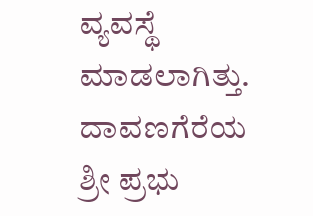ವ್ಯವಸ್ಥೆ ಮಾಡಲಾಗಿತ್ತು. ದಾವಣಗೆರೆಯ ಶ್ರೀ ಪ್ರಭು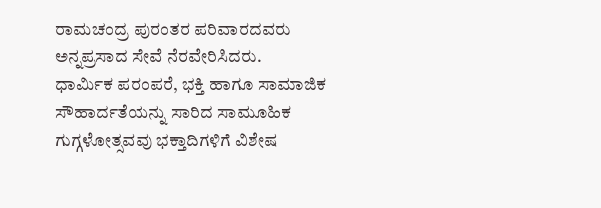ರಾಮಚಂದ್ರ ಪುರಂತರ ಪರಿವಾರದವರು ಅನ್ನಪ್ರಸಾದ ಸೇವೆ ನೆರವೇರಿಸಿದರು.
ಧಾರ್ಮಿಕ ಪರಂಪರೆ, ಭಕ್ತಿ ಹಾಗೂ ಸಾಮಾಜಿಕ ಸೌಹಾರ್ದತೆಯನ್ನು ಸಾರಿದ ಸಾಮೂಹಿಕ ಗುಗ್ಗಳೋತ್ಸವವು ಭಕ್ತಾದಿಗಳಿಗೆ ವಿಶೇಷ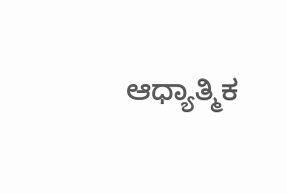ಆಧ್ಯಾತ್ಮಿಕ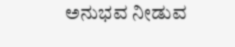ಅನುಭವ ನೀಡುವ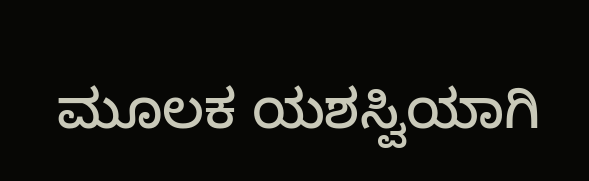ಮೂಲಕ ಯಶಸ್ವಿಯಾಗಿ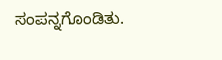ಸಂಪನ್ನಗೊಂಡಿತು.